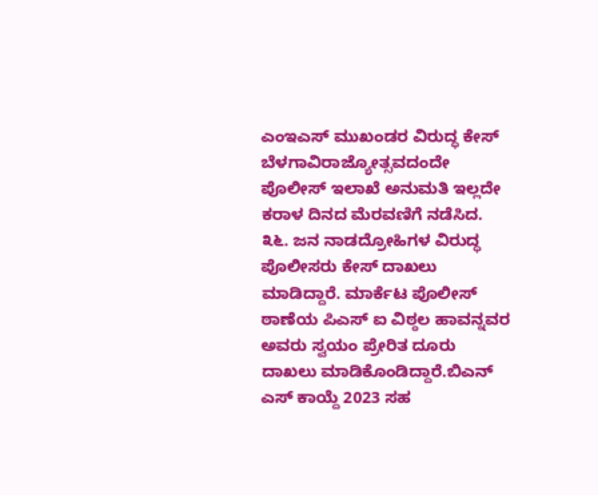ಎಂಇಎಸ್ ಮುಖಂಡರ ವಿರುದ್ಧ ಕೇಸ್
ಬೆಳಗಾವಿರಾಜ್ಯೋತ್ಸವದಂದೇ ಪೊಲೀಸ್ ಇಲಾಖೆ ಅನುಮತಿ ಇಲ್ಲದೇ ಕರಾಳ ದಿನದ ಮೆರವಣಿಗೆ ನಡೆಸಿದ. ೩೬. ಜನ ನಾಡದ್ರೋಹಿಗಳ ವಿರುದ್ಧ ಪೊಲೀಸರು ಕೇಸ್ ದಾಖಲು ಮಾಡಿದ್ದಾರೆ. ಮಾರ್ಕೆಟ ಪೊಲೀಸ್ ಠಾಣೆಯ ಪಿಎಸ್ ಐ ವಿಠ್ಠಲ ಹಾವನ್ನವರ ಅವರು ಸ್ವಯಂ ಪ್ರೇರಿತ ದೂರು ದಾಖಲು ಮಾಡಿಕೊಂಡಿದ್ದಾರೆ.ಬಿಎನ್ ಎಸ್ ಕಾಯ್ದೆ 2023 ಸಹ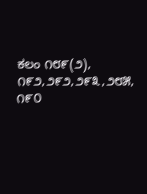ಕಲಂ ೧೮೯(೨), ೧೯೨,೨೯೨,೨೯೩,೨೮೫, ೧೯೦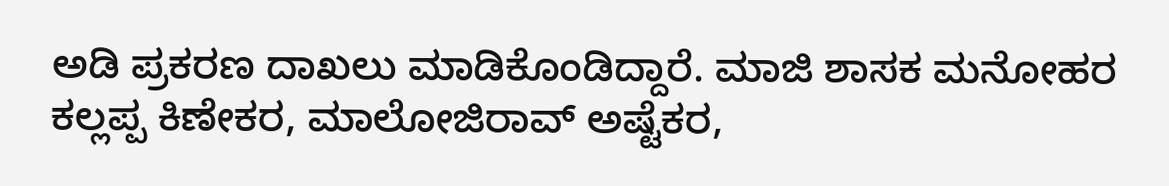ಅಡಿ ಪ್ರಕರಣ ದಾಖಲು ಮಾಡಿಕೊಂಡಿದ್ದಾರೆ. ಮಾಜಿ ಶಾಸಕ ಮನೋಹರ ಕಲ್ಲಪ್ಪ ಕಿಣೇಕರ, ಮಾಲೋಜಿರಾವ್ ಅಷ್ಟೆಕರ,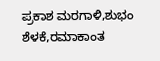ಪ್ರಕಾಶ ಮರಗಾಳಿ,ಶುಭಂ ಶೆಳಕೆ,ರಮಾಕಾಂತ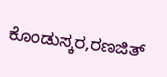ಕೊಂಡುಸ್ಕರ,ರಣಜಿತ್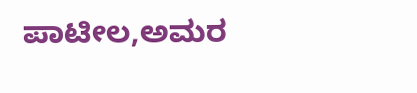ಪಾಟೀಲ,ಅಮರ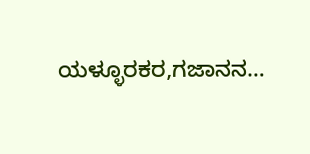ಯಳ್ಳೂರಕರ,ಗಜಾನನ…